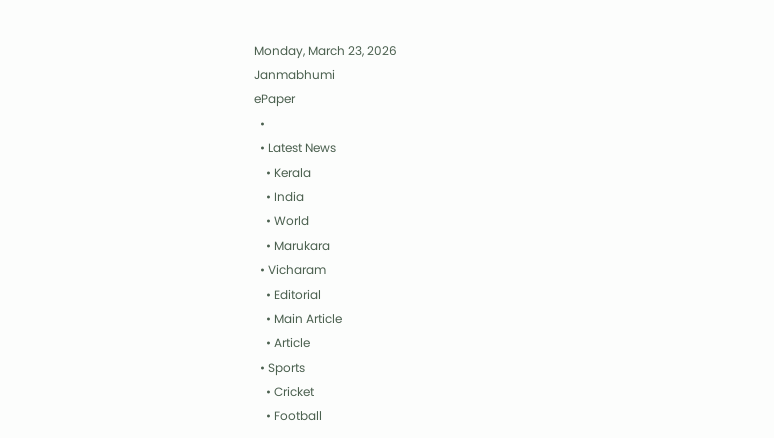Monday, March 23, 2026
Janmabhumi
ePaper
  •
  • Latest News
    • Kerala
    • India
    • World
    • Marukara
  • Vicharam
    • Editorial
    • Main Article
    • Article
  • Sports
    • Cricket
    • Football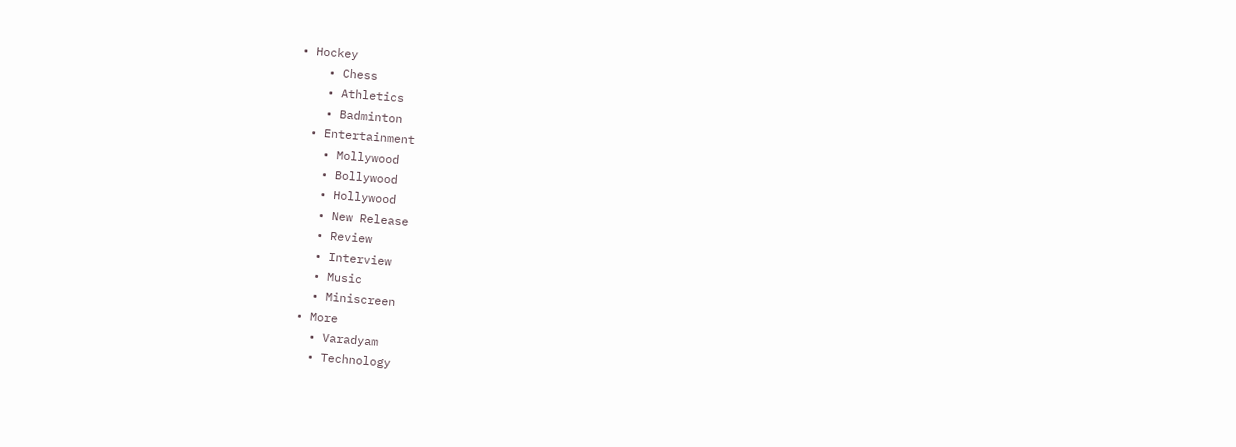• Hockey
    • Chess
    • Athletics
    • Badminton
  • Entertainment
    • Mollywood
    • Bollywood
    • Hollywood
    • New Release
    • Review
    • Interview
    • Music
    • Miniscreen
  • More
    • Varadyam
    • Technology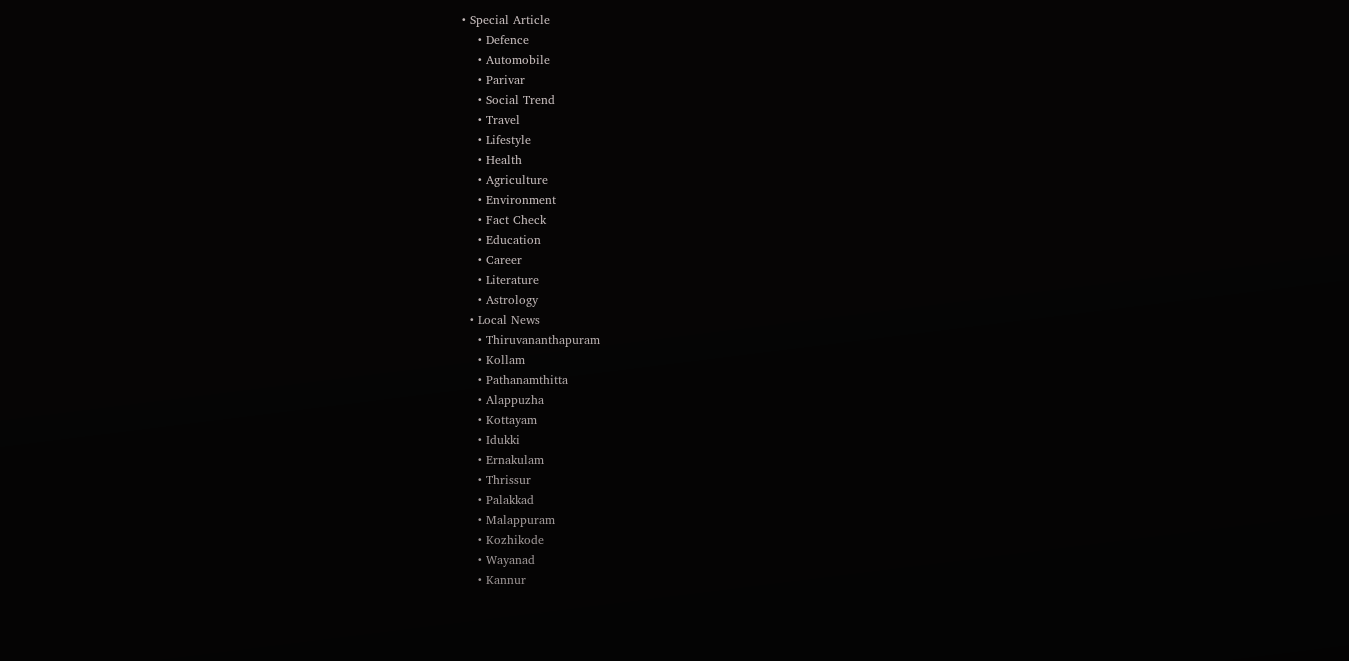• Special Article
    • Defence
    • Automobile
    • Parivar
    • Social Trend
    • Travel
    • Lifestyle
    • Health
    • Agriculture
    • Environment
    • Fact Check
    • Education
    • Career
    • Literature
    • Astrology
  • Local News
    • Thiruvananthapuram
    • Kollam
    • Pathanamthitta
    • Alappuzha
    • Kottayam
    • Idukki
    • Ernakulam
    • Thrissur
    • Palakkad
    • Malappuram
    • Kozhikode
    • Wayanad
    • Kannur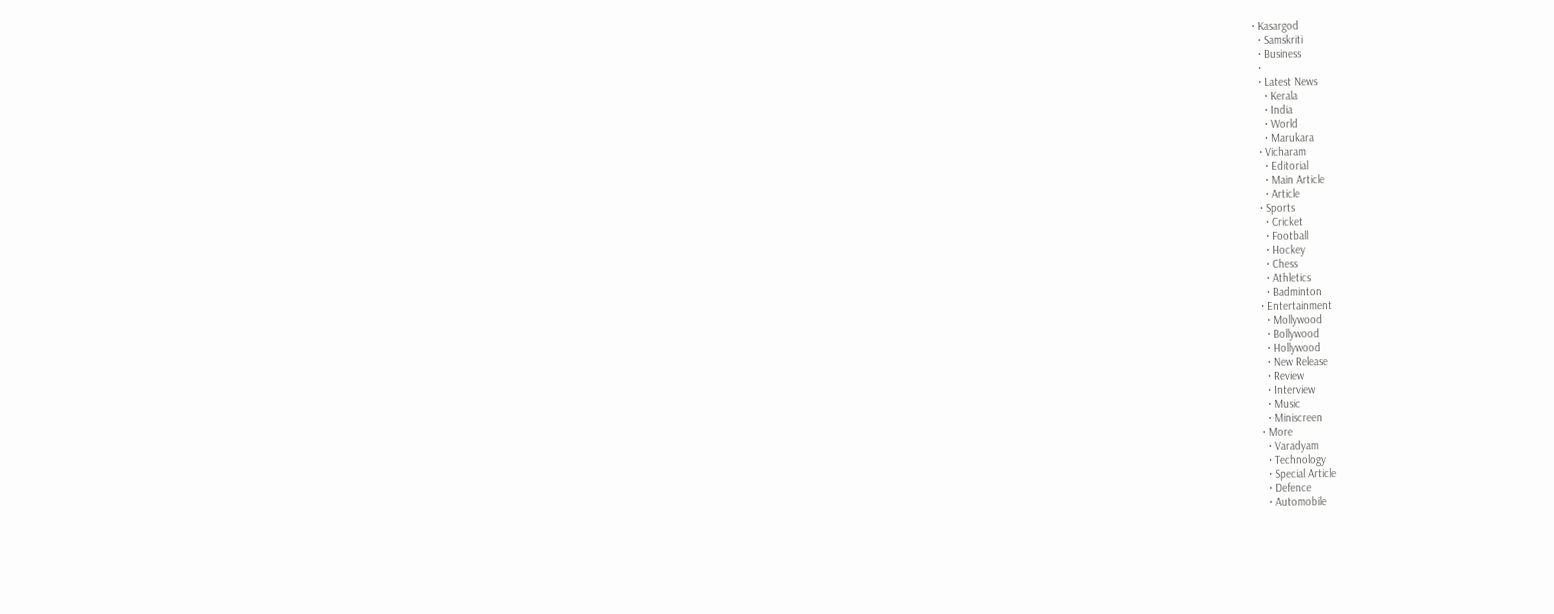• Kasargod
  • Samskriti
  • Business
  •
  • Latest News
    • Kerala
    • India
    • World
    • Marukara
  • Vicharam
    • Editorial
    • Main Article
    • Article
  • Sports
    • Cricket
    • Football
    • Hockey
    • Chess
    • Athletics
    • Badminton
  • Entertainment
    • Mollywood
    • Bollywood
    • Hollywood
    • New Release
    • Review
    • Interview
    • Music
    • Miniscreen
  • More
    • Varadyam
    • Technology
    • Special Article
    • Defence
    • Automobile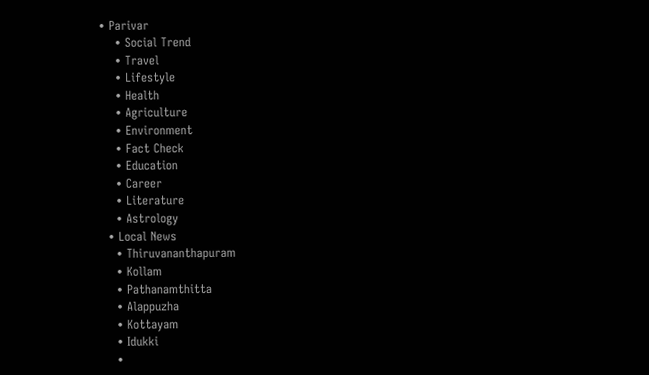• Parivar
    • Social Trend
    • Travel
    • Lifestyle
    • Health
    • Agriculture
    • Environment
    • Fact Check
    • Education
    • Career
    • Literature
    • Astrology
  • Local News
    • Thiruvananthapuram
    • Kollam
    • Pathanamthitta
    • Alappuzha
    • Kottayam
    • Idukki
    •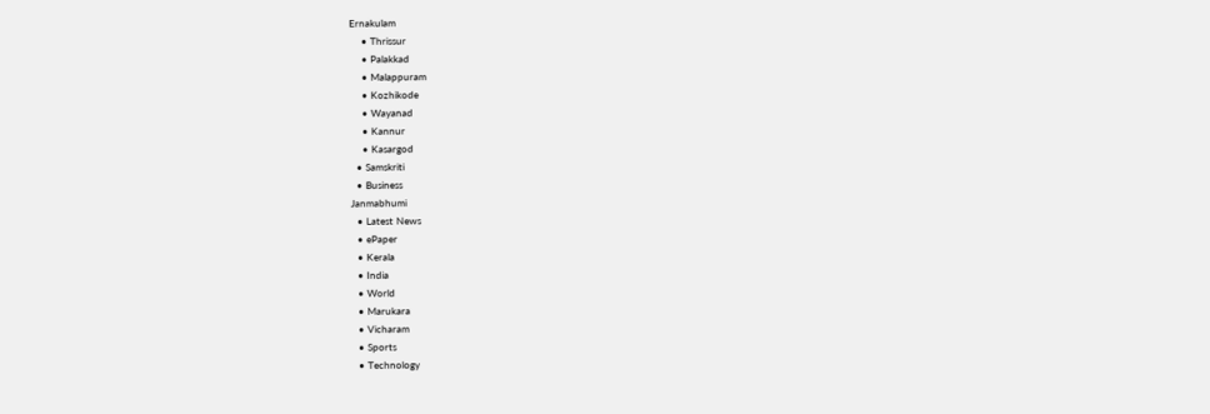Ernakulam
    • Thrissur
    • Palakkad
    • Malappuram
    • Kozhikode
    • Wayanad
    • Kannur
    • Kasargod
  • Samskriti
  • Business
Janmabhumi
  • Latest News
  • ePaper
  • Kerala
  • India
  • World
  • Marukara
  • Vicharam
  • Sports
  • Technology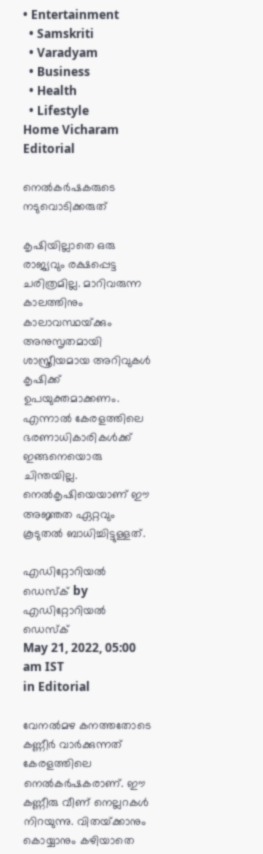• Entertainment
  • Samskriti
  • Varadyam
  • Business
  • Health
  • Lifestyle
Home Vicharam Editorial

നെല്‍കര്‍ഷകരുടെ നടുവൊടിക്കരുത്

കൃഷിയില്ലാതെ ഒരു രാജ്യവും രക്ഷപ്പെട്ട ചരിത്രമില്ല. മാറിവരുന്ന കാലത്തിനും കാലാവസ്ഥയ്‌ക്കും അനുസൃതമായി ശാസ്ത്രീയമായ അറിവുകള്‍ കൃഷിക്ക് ഉപയുക്തമാക്കണം. എന്നാല്‍ കേരളത്തിലെ ഭരണാധികാരികള്‍ക്ക് ഇങ്ങനെയൊരു ചിന്തയില്ല. നെല്‍കൃഷിയെയാണ് ഈ അജ്ഞത ഏറ്റവും കൂടുതല്‍ ബാധിച്ചിട്ടുള്ളത്.

എഡിറ്റോറിയൽ ഡെസ്ക് by എഡിറ്റോറിയൽ ഡെസ്ക്
May 21, 2022, 05:00 am IST
in Editorial

വേനല്‍മഴ കനത്തതോടെ കണ്ണീര്‍ വാര്‍ക്കുന്നത് കേരളത്തിലെ നെല്‍കര്‍ഷകരാണ്. ഈ കണ്ണീരു വീണ് നെല്ലറകള്‍ നിറയുന്നു. വിതയ്‌ക്കാനും കൊയ്യാനും കഴിയാതെ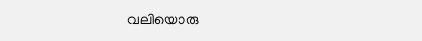വലിയൊരു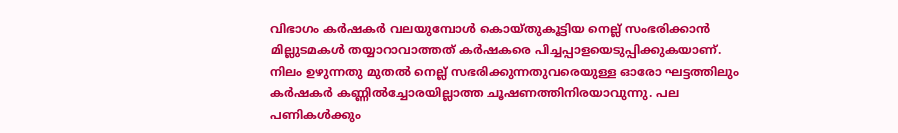വിഭാഗം കര്‍ഷകര്‍ വലയുമ്പോള്‍ കൊയ്തുകൂട്ടിയ നെല്ല് സംഭരിക്കാന്‍ മില്ലുടമകള്‍ തയ്യാറാവാത്തത് കര്‍ഷകരെ പിച്ചപ്പാളയെടുപ്പിക്കുകയാണ്. നിലം ഉഴുന്നതു മുതല്‍ നെല്ല് സഭരിക്കുന്നതുവരെയുള്ള ഓരോ ഘട്ടത്തിലും കര്‍ഷകര്‍ കണ്ണില്‍ച്ചോരയില്ലാത്ത ചൂഷണത്തിനിരയാവുന്നു. പല പണികള്‍ക്കും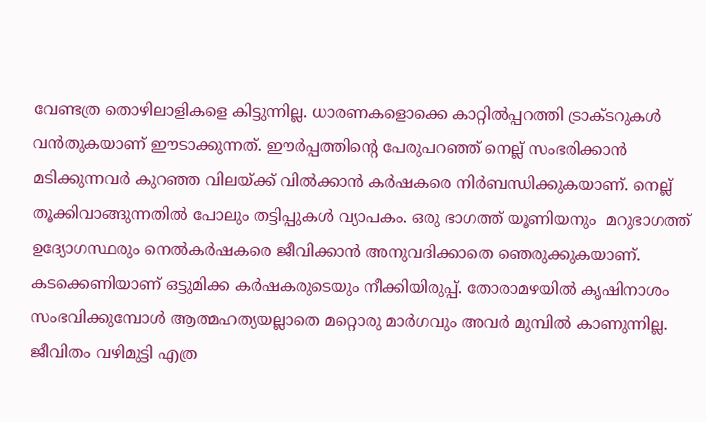വേണ്ടത്ര തൊഴിലാളികളെ കിട്ടുന്നില്ല. ധാരണകളൊക്കെ കാറ്റില്‍പ്പറത്തി ട്രാക്ടറുകള്‍ വന്‍തുകയാണ് ഈടാക്കുന്നത്. ഈര്‍പ്പത്തിന്റെ പേരുപറഞ്ഞ് നെല്ല് സംഭരിക്കാന്‍ മടിക്കുന്നവര്‍ കുറഞ്ഞ വിലയ്‌ക്ക് വില്‍ക്കാന്‍ കര്‍ഷകരെ നിര്‍ബന്ധിക്കുകയാണ്. നെല്ല് തൂക്കിവാങ്ങുന്നതില്‍ പോലും തട്ടിപ്പുകള്‍ വ്യാപകം. ഒരു ഭാഗത്ത് യൂണിയനും  മറുഭാഗത്ത് ഉദ്യോഗസ്ഥരും നെല്‍കര്‍ഷകരെ ജീവിക്കാന്‍ അനുവദിക്കാതെ ഞെരുക്കുകയാണ്. കടക്കെണിയാണ് ഒട്ടുമിക്ക കര്‍ഷകരുടെയും നീക്കിയിരുപ്പ്. തോരാമഴയില്‍ കൃഷിനാശം സംഭവിക്കുമ്പോള്‍ ആത്മഹത്യയല്ലാതെ മറ്റൊരു മാര്‍ഗവും അവര്‍ മുമ്പില്‍ കാണുന്നില്ല. ജീവിതം വഴിമുട്ടി എത്ര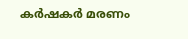കര്‍ഷകര്‍ മരണം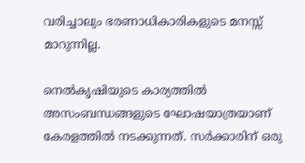വരിച്ചാലും ഭരണാധികാരികളുടെ മനസ്സ് മാറുന്നില്ല.

നെല്‍കൃഷിയുടെ കാര്യത്തില്‍ അസംബന്ധങ്ങളുടെ ഘോഷയാത്രയാണ് കേരളത്തില്‍ നടക്കുന്നത്. സര്‍ക്കാരിന് ഒരു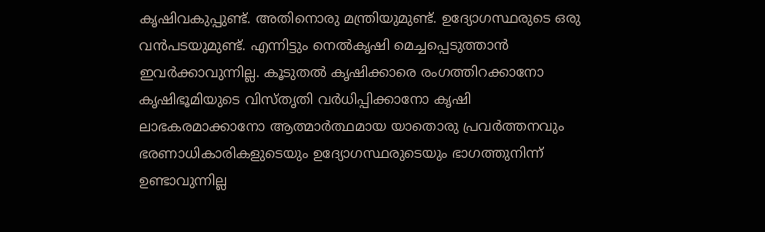കൃഷിവകുപ്പുണ്ട്. അതിനൊരു മന്ത്രിയുമുണ്ട്. ഉദ്യോഗസ്ഥരുടെ ഒരു വന്‍പടയുമുണ്ട്. എന്നിട്ടും നെല്‍കൃഷി മെച്ചപ്പെടുത്താന്‍ ഇവര്‍ക്കാവുന്നില്ല. കൂടുതല്‍ കൃഷിക്കാരെ രംഗത്തിറക്കാനോ കൃഷിഭൂമിയുടെ വിസ്തൃതി വര്‍ധിപ്പിക്കാനോ കൃഷി ലാഭകരമാക്കാനോ ആത്മാര്‍ത്ഥമായ യാതൊരു പ്രവര്‍ത്തനവും ഭരണാധികാരികളുടെയും ഉദ്യോഗസ്ഥരുടെയും ഭാഗത്തുനിന്ന് ഉണ്ടാവുന്നില്ല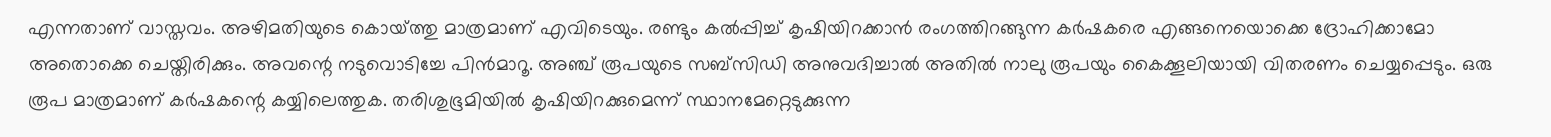എന്നതാണ് വാസ്തവം. അഴിമതിയുടെ കൊയ്‌ത്തു മാത്രമാണ് എവിടെയും. രണ്ടും കല്‍പ്പിച്ച് കൃഷിയിറക്കാന്‍ രംഗത്തിറങ്ങുന്ന കര്‍ഷകരെ എങ്ങനെയൊക്കെ ദ്രോഹിക്കാമോ അതൊക്കെ ചെയ്തിരിക്കും. അവന്റെ നടുവൊടിച്ചേ പിന്‍മാറൂ. അഞ്ച് രൂപയുടെ സബ്‌സിഡി അനുവദിച്ചാല്‍ അതില്‍ നാലു രൂപയും കൈക്കൂലിയായി വിതരണം ചെയ്യപ്പെടും. ഒരു രൂപ മാത്രമാണ് കര്‍ഷകന്റെ കയ്യിലെത്തുക. തരിശുഭൂമിയില്‍ കൃഷിയിറക്കുമെന്ന് സ്ഥാനമേറ്റെടുക്കുന്ന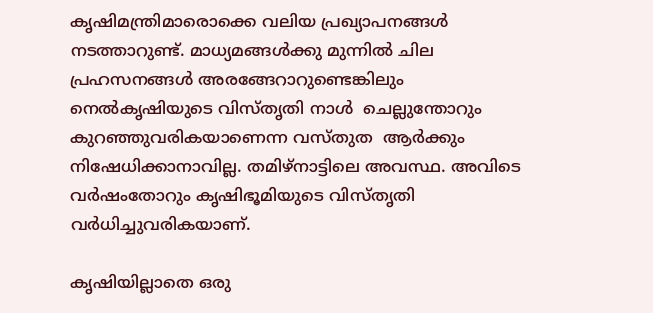കൃഷിമന്ത്രിമാരൊക്കെ വലിയ പ്രഖ്യാപനങ്ങള്‍ നടത്താറുണ്ട്. മാധ്യമങ്ങള്‍ക്കു മുന്നില്‍ ചില പ്രഹസനങ്ങള്‍ അരങ്ങേറാറുണ്ടെങ്കിലും നെല്‍കൃഷിയുടെ വിസ്തൃതി നാള്‍  ചെല്ലുന്തോറും കുറഞ്ഞുവരികയാണെന്ന വസ്തുത  ആര്‍ക്കും നിഷേധിക്കാനാവില്ല. തമിഴ്‌നാട്ടിലെ അവസ്ഥ. അവിടെ വര്‍ഷംതോറും കൃഷിഭൂമിയുടെ വിസ്തൃതി വര്‍ധിച്ചുവരികയാണ്.

കൃഷിയില്ലാതെ ഒരു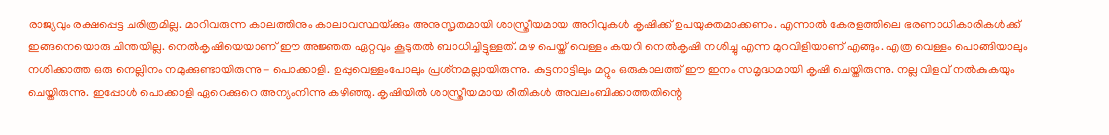രാജ്യവും രക്ഷപ്പെട്ട ചരിത്രമില്ല. മാറിവരുന്ന കാലത്തിനും കാലാവസ്ഥയ്‌ക്കും അനുസൃതമായി ശാസ്ത്രീയമായ അറിവുകള്‍ കൃഷിക്ക് ഉപയുക്തമാക്കണം. എന്നാല്‍ കേരളത്തിലെ ഭരണാധികാരികള്‍ക്ക് ഇങ്ങനെയൊരു ചിന്തയില്ല. നെല്‍കൃഷിയെയാണ് ഈ അജ്ഞത ഏറ്റവും കൂടുതല്‍ ബാധിച്ചിട്ടുള്ളത്. മഴ പെയ്ത് വെള്ളം കയറി നെല്‍കൃഷി നശിച്ചു എന്ന മുറവിളിയാണ് എങ്ങും. എത്ര വെള്ളം പൊങ്ങിയാലും നശിക്കാത്ത ഒരു നെല്ലിനം നമുക്കുണ്ടായിരുന്നു- പൊക്കാളി. ഉപ്പുവെള്ളംപോലും പ്രശ്‌നമല്ലായിരുന്നു. കുട്ടനാട്ടിലും മറ്റും ഒരുകാലത്ത് ഈ ഇനം സമൃദ്ധമായി കൃഷി ചെയ്തിരുന്നു. നല്ല വിളവ് നല്‍കുകയും ചെയ്തിരുന്നു. ഇപ്പോള്‍ പൊക്കാളി ഏറെക്കുറെ അന്യംനിന്നു കഴിഞ്ഞു. കൃഷിയില്‍ ശാസ്ത്രീയമായ രീതികള്‍ അവലംബിക്കാത്തതിന്റെ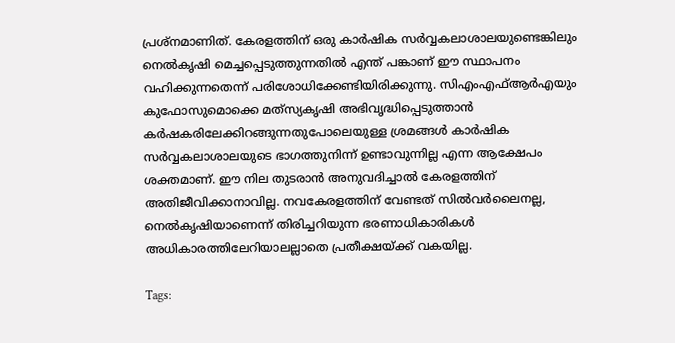പ്രശ്‌നമാണിത്. കേരളത്തിന് ഒരു കാര്‍ഷിക സര്‍വ്വകലാശാലയുണ്ടെങ്കിലും നെല്‍കൃഷി മെച്ചപ്പെടുത്തുന്നതില്‍ എന്ത് പങ്കാണ് ഈ സ്ഥാപനം വഹിക്കുന്നതെന്ന് പരിശോധിക്കേണ്ടിയിരിക്കുന്നു. സിഎംഎഫ്ആര്‍എയും കുഫോസുമൊക്കെ മത്‌സ്യകൃഷി അഭിവൃദ്ധിപ്പെടുത്താന്‍ കര്‍ഷകരിലേക്കിറങ്ങുന്നതുപോലെയുള്ള ശ്രമങ്ങള്‍ കാര്‍ഷിക സര്‍വ്വകലാശാലയുടെ ഭാഗത്തുനിന്ന് ഉണ്ടാവുന്നില്ല എന്ന ആക്ഷേപം ശക്തമാണ്. ഈ നില തുടരാന്‍ അനുവദിച്ചാല്‍ കേരളത്തിന് അതിജീവിക്കാനാവില്ല. നവകേരളത്തിന് വേണ്ടത് സില്‍വര്‍ലൈനല്ല, നെല്‍കൃഷിയാണെന്ന് തിരിച്ചറിയുന്ന ഭരണാധികാരികള്‍ അധികാരത്തിലേറിയാലല്ലാതെ പ്രതീക്ഷയ്‌ക്ക് വകയില്ല.

Tags: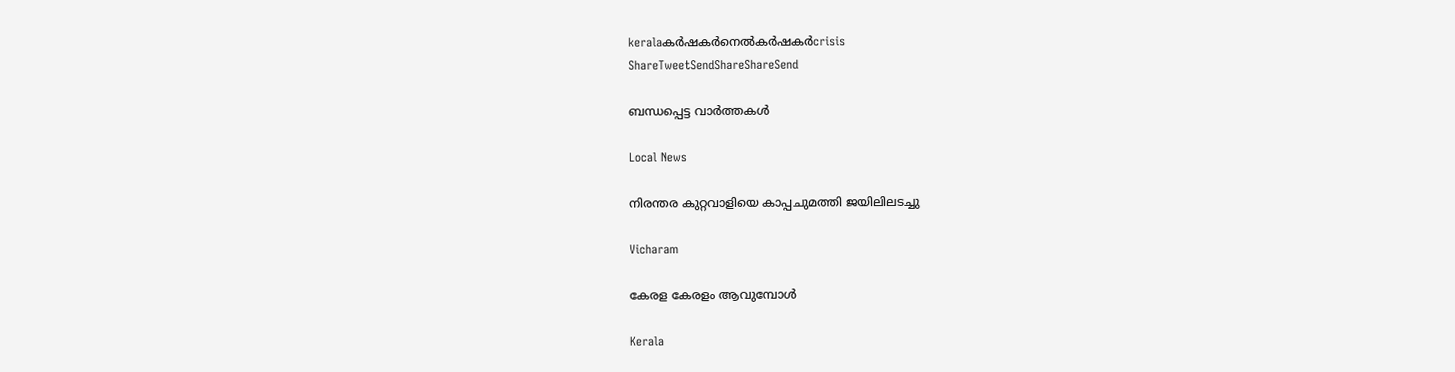keralaകര്‍ഷകര്‍നെല്‍കര്‍ഷകര്‍crisis
ShareTweetSendShareShareSend

ബന്ധപ്പെട്ട വാര്‍ത്തകള്‍

Local News

നിരന്തര കുറ്റവാളിയെ കാപ്പചുമത്തി ജയിലിലടച്ചു

Vicharam

കേരള കേരളം ആവുമ്പോൾ

Kerala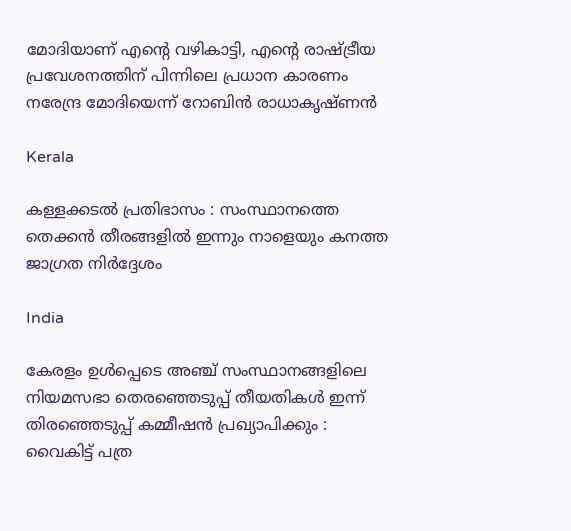മോദിയാണ് എന്റെ വഴികാട്ടി, എന്റെ രാഷ്‌ട്രീയ പ്രവേശനത്തിന് പിന്നിലെ പ്രധാന കാരണം നരേന്ദ്ര മോദിയെന്ന് റോബിൻ രാധാകൃഷ്ണന്‍

Kerala

കള്ളക്കടൽ പ്രതിഭാസം : സംസ്ഥാനത്തെ തെക്കൻ തീരങ്ങളിൽ ഇന്നും നാളെയും കനത്ത ജാഗ്രത നിർദ്ദേശം

India

കേരളം ഉൾപ്പെടെ അഞ്ച് സംസ്ഥാനങ്ങളിലെ നിയമസഭാ തെരഞ്ഞെടുപ്പ് തീയതികൾ ഇന്ന് തിരഞ്ഞെടുപ്പ് കമ്മീഷൻ പ്രഖ്യാപിക്കും : വൈകിട്ട് പത്ര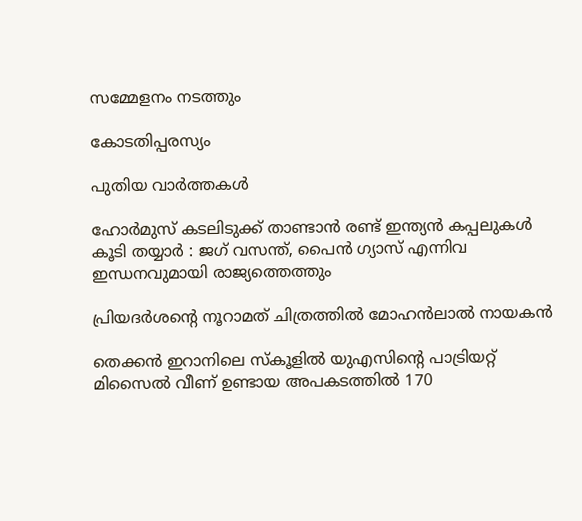സമ്മേളനം നടത്തും

കോടതിപ്പരസ്യം

പുതിയ വാര്‍ത്തകള്‍

ഹോർമുസ് കടലിടുക്ക് താണ്ടാൻ രണ്ട് ഇന്ത്യൻ കപ്പലുകൾ കൂടി തയ്യാർ : ജഗ് വസന്ത്, പൈൻ ഗ്യാസ് എന്നിവ ഇന്ധനവുമായി രാജ്യത്തെത്തും

പ്രിയദർശന്റെ നൂറാമത് ചിത്രത്തിൽ മോഹൻലാൽ നായകൻ

തെക്കന്‍ ഇറാനിലെ സ്കൂളില്‍ യുഎസിന്‍റെ പാട്രിയറ്റ് മിസൈല്‍ വീണ് ഉണ്ടായ അപകടത്തില്‍ 170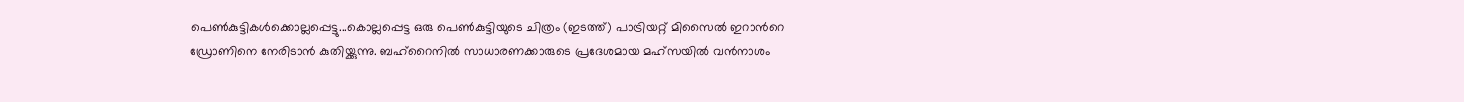പെണ്‍കുട്ടികള്‍ക്കൊല്ലപ്പെട്ടു...കൊല്ലപ്പെട്ട ഒരു പെണ്‍കുട്ടിയുടെ ചിത്രം (ഇടത്ത്) പാട്രിയറ്റ് മിസൈല്‍ ഇറാന്‍റെ ഡ്രോണിനെ നേരിടാന്‍ കുതിയ്ക്കുന്നു. ബഹ്റൈനില്‍ സാധാരണക്കാരുടെ പ്രദേശമായ മഹ്സയില്‍ വന്‍നാശം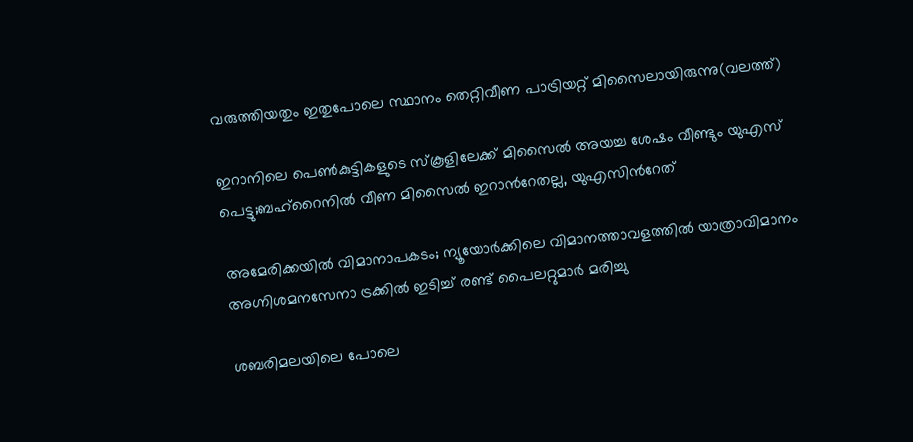വരുത്തിയതും ഇതുപോലെ സ്ഥാനം തെറ്റിവീണ പാട്രിയറ്റ് മിസൈലായിരുന്നു(വലത്ത്)

ഇറാനിലെ പെണ്‍കുട്ടികളുടെ സ്കൂളിലേക്ക് മിസൈല്‍ അയച്ച ശേഷം വീണ്ടും യുഎസ് പെട്ടു;ബഹ്റൈനില്‍ വീണ മിസൈല്‍ ഇറാന്‍റേതല്ല, യുഎസിന്‍റേത്

അമേരിക്കയില്‍ വിമാനാപകടം; ന്യൂയോർക്കിലെ വിമാനത്താവളത്തിൽ യാത്രാവിമാനം അഗ്നിശമനസേനാ ട്രക്കിൽ ഇടിച്ച് രണ്ട് പൈലറ്റുമാർ മരിച്ചു

ശബരിമലയിലെ പോലെ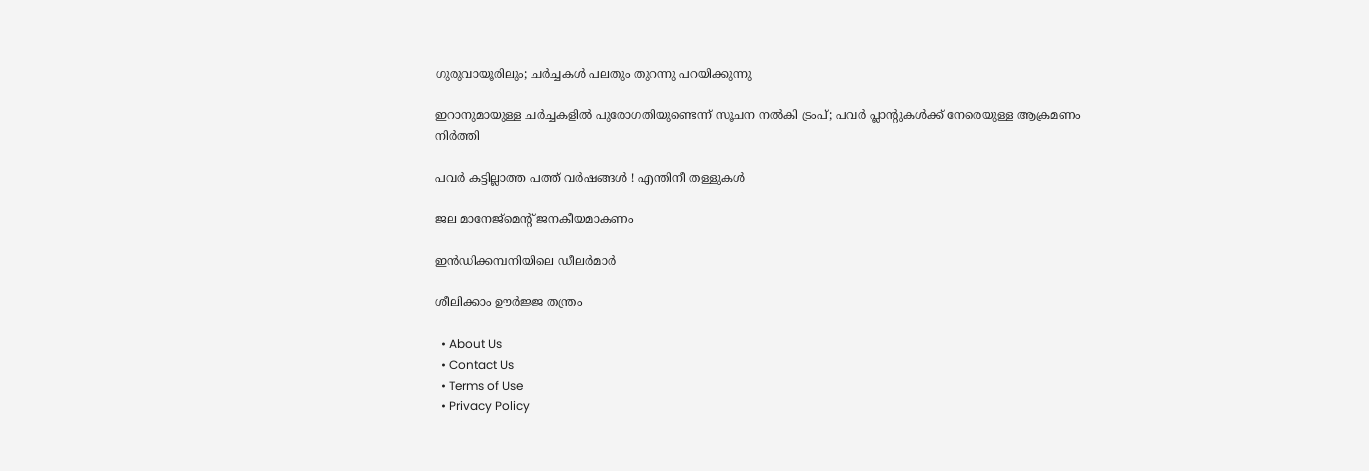ഗുരുവായൂരിലും; ചർച്ചകൾ പലതും തുറന്നു പറയിക്കുന്നു

ഇറാനുമായുള്ള ചർച്ചകളിൽ പുരോഗതിയുണ്ടെന്ന് സൂചന നൽകി ട്രംപ്; പവർ പ്ലാൻ്റുകൾക്ക് നേരെയുള്ള ആക്രമണം നിർത്തി

പവര്‍ കട്ടില്ലാത്ത പത്ത് വര്‍ഷങ്ങള്‍ ! എന്തിനീ തള്ളുകള്‍

ജല മാനേജ്‌മെന്റ് ജനകീയമാകണം

ഇന്‍ഡിക്കമ്പനിയിലെ ഡീലര്‍മാര്‍

ശീലിക്കാം ഊര്‍ജ്ജ തന്ത്രം

  • About Us
  • Contact Us
  • Terms of Use
  • Privacy Policy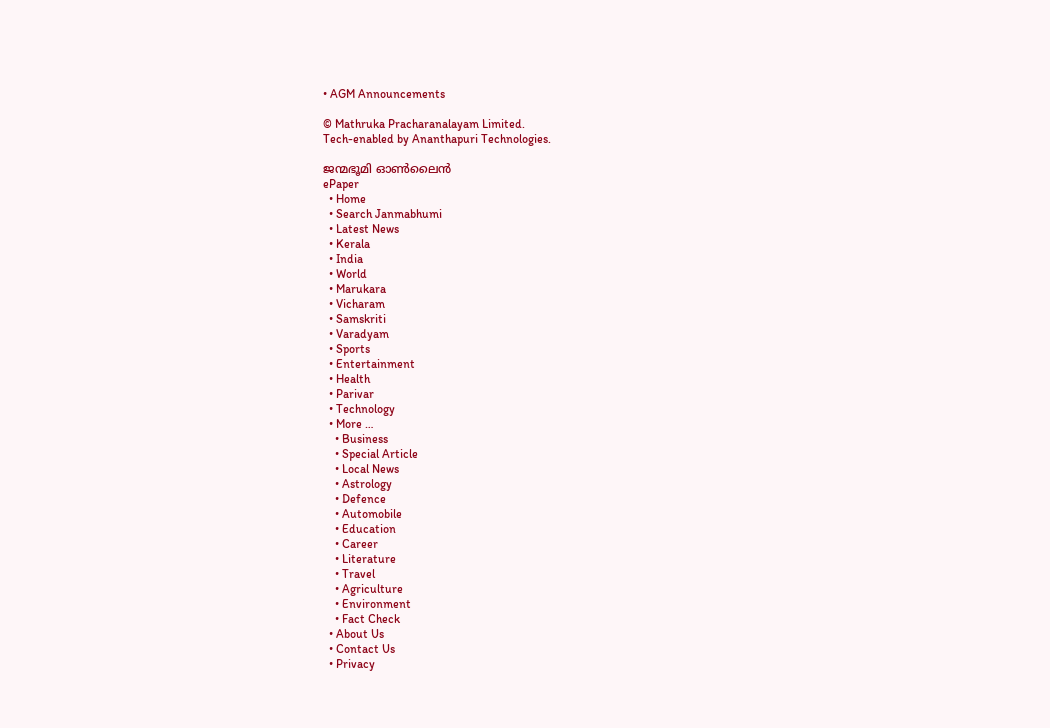• AGM Announcements

© Mathruka Pracharanalayam Limited.
Tech-enabled by Ananthapuri Technologies.

ജന്മഭൂമി ഓണ്‍ലൈന്‍
ePaper
  • Home
  • Search Janmabhumi
  • Latest News
  • Kerala
  • India
  • World
  • Marukara
  • Vicharam
  • Samskriti
  • Varadyam
  • Sports
  • Entertainment
  • Health
  • Parivar
  • Technology
  • More …
    • Business
    • Special Article
    • Local News
    • Astrology
    • Defence
    • Automobile
    • Education
    • Career
    • Literature
    • Travel
    • Agriculture
    • Environment
    • Fact Check
  • About Us
  • Contact Us
  • Privacy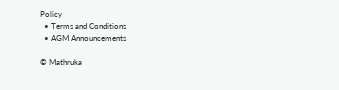Policy
  • Terms and Conditions
  • AGM Announcements

© Mathruka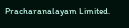Pracharanalayam Limited.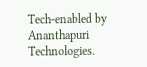Tech-enabled by Ananthapuri Technologies.